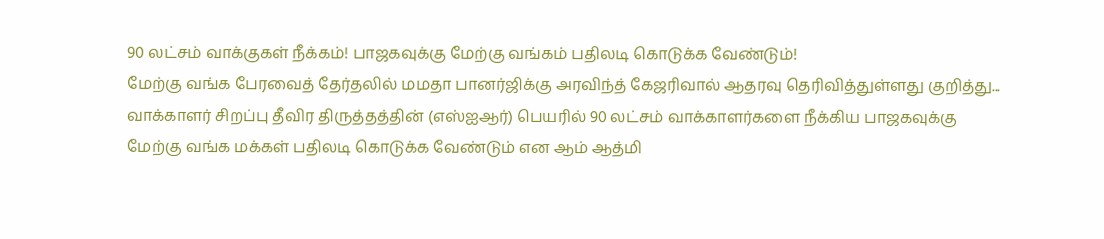90 லட்சம் வாக்குகள் நீக்கம்! பாஜகவுக்கு மேற்கு வங்கம் பதிலடி கொடுக்க வேண்டும்!
மேற்கு வங்க பேரவைத் தேர்தலில் மமதா பானர்ஜிக்கு அரவிந்த் கேஜரிவால் ஆதரவு தெரிவித்துள்ளது குறித்து...
வாக்காளர் சிறப்பு தீவிர திருத்தத்தின் (எஸ்ஐஆர்) பெயரில் 90 லட்சம் வாக்காளர்களை நீக்கிய பாஜகவுக்கு மேற்கு வங்க மக்கள் பதிலடி கொடுக்க வேண்டும் என ஆம் ஆத்மி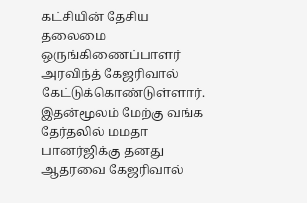கட்சியின் தேசிய தலைமை ஒருங்கிணைப்பாளர் அரவிந்த் கேஜரிவால் கேட்டுக்கொண்டுள்ளார்.
இதன்மூலம் மேற்கு வங்க தேர்தலில் மமதா பானர்ஜிக்கு தனது ஆதரவை கேஜரிவால்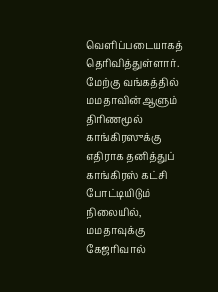வெளிப்படையாகத் தெரிவித்துள்ளார். மேற்கு வங்கத்தில் மமதாவின்ஆளும் திரிணமூல் காங்கிரஸுக்கு எதிராக தனித்துப் காங்கிரஸ் கட்சி போட்டியிடும் நிலையில், மமதாவுக்கு கேஜரிவால்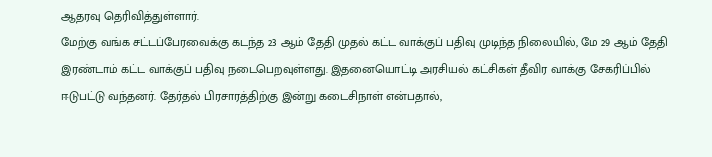ஆதரவு தெரிவித்துள்ளார்.
மேற்கு வங்க சட்டப்பேரவைக்கு கடந்த 23 ஆம் தேதி முதல் கட்ட வாக்குப் பதிவு முடிந்த நிலையில், மே 29 ஆம் தேதி இரண்டாம் கட்ட வாக்குப் பதிவு நடைபெறவுள்ளது. இதனையொட்டி அரசியல் கட்சிகள் தீவிர வாக்கு சேகரிப்பில் ஈடுபட்டு வந்தனர். தேர்தல் பிரசாரத்திற்கு இன்று கடைசிநாள் என்பதால்,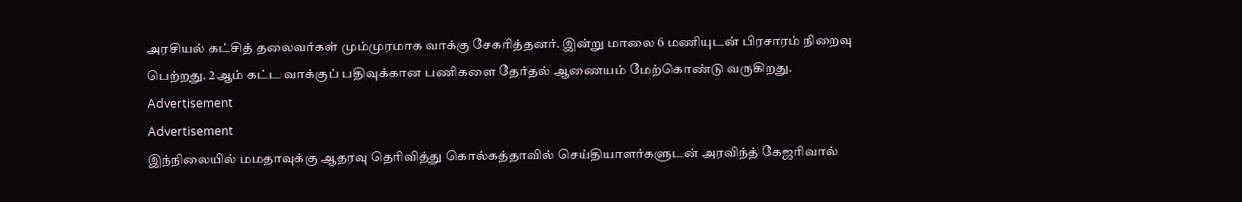அரசியல் கட்சித் தலைவர்கள் மும்முரமாக வாக்கு சேகரித்தனர். இன்று மாலை 6 மணியுடன் பிரசாரம் நிறைவு பெற்றது. 2ஆம் கட்ட வாக்குப் பதிவுக்கான பணிகளை தேர்தல் ஆணையம் மேற்கொண்டு வருகிறது.
Advertisement
Advertisement
இந்நிலையில் மமதாவுக்கு ஆதரவு தெரிவித்து கொல்கத்தாவில் செய்தியாளர்களுடன் அரவிந்த் கேஜரிவால்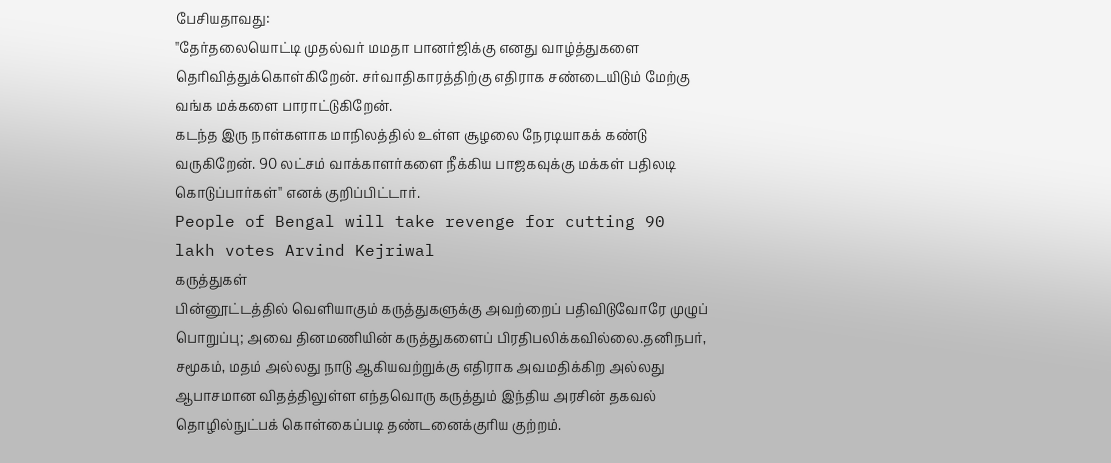பேசியதாவது:
''தேர்தலையொட்டி முதல்வர் மமதா பானர்ஜிக்கு எனது வாழ்த்துகளை தெரிவித்துக்கொள்கிறேன். சர்வாதிகாரத்திற்கு எதிராக சண்டையிடும் மேற்கு வங்க மக்களை பாராட்டுகிறேன்.
கடந்த இரு நாள்களாக மாநிலத்தில் உள்ள சூழலை நேரடியாகக் கண்டு வருகிறேன். 90 லட்சம் வாக்காளர்களை நீக்கிய பாஜகவுக்கு மக்கள் பதிலடி கொடுப்பார்கள்'' எனக் குறிப்பிட்டார்.
People of Bengal will take revenge for cutting 90 lakh votes Arvind Kejriwal
கருத்துகள்
பின்னூட்டத்தில் வெளியாகும் கருத்துகளுக்கு அவற்றைப் பதிவிடுவோரே முழுப் பொறுப்பு; அவை தினமணியின் கருத்துகளைப் பிரதிபலிக்கவில்லை.தனிநபர், சமூகம், மதம் அல்லது நாடு ஆகியவற்றுக்கு எதிராக அவமதிக்கிற அல்லது ஆபாசமான விதத்திலுள்ள எந்தவொரு கருத்தும் இந்திய அரசின் தகவல் தொழில்நுட்பக் கொள்கைப்படி தண்டனைக்குரிய குற்றம்.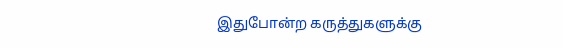இதுபோன்ற கருத்துகளுக்கு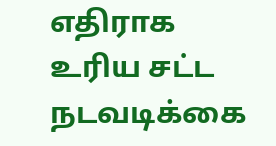எதிராக உரிய சட்ட நடவடிக்கை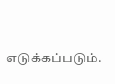எடுக்கப்படும்.